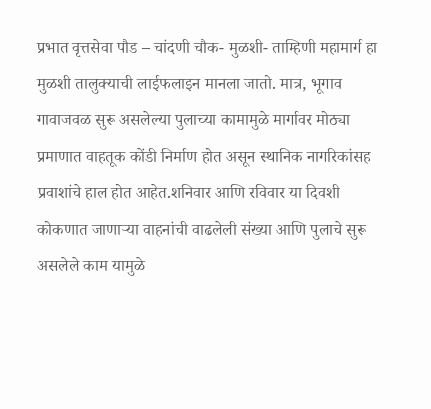प्रभात वृत्तसेवा पौड – चांदणी चौक- मुळशी- ताम्हिणी महामार्ग हा मुळशी तालुक्याची लाईफलाइन मानला जातो. मात्र, भूगाव गावाजवळ सुरू असलेल्या पुलाच्या कामामुळे मार्गावर मोठ्या प्रमाणात वाहतूक कोंडी निर्माण होत असून स्थानिक नागरिकांसह प्रवाशांचे हाल होत आहेत.शनिवार आणि रविवार या दिवशी कोकणात जाणाऱ्या वाहनांची वाढलेली संख्या आणि पुलाचे सुरू असलेले काम यामुळे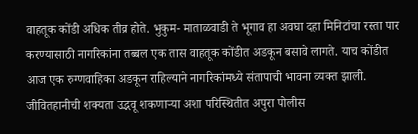वाहतूक कोंडी अधिक तीव्र होते. भुकुम- माताळवाडी ते भूगाव हा अवघा दहा मिनिटांचा रस्ता पार करण्यासाठी नागरिकांना तब्बल एक तास वाहतूक कोंडीत अडकून बसावे लागते. याच कोंडीत आज एक रुग्णवाहिका अडकून राहिल्याने नागरिकांमध्ये संतापाची भावना व्यक्त झाली. जीवितहानीची शक्यता उद्भवू शकणाऱ्या अशा परिस्थितीत अपुरा पोलीस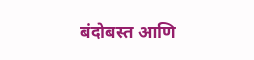बंदोबस्त आणि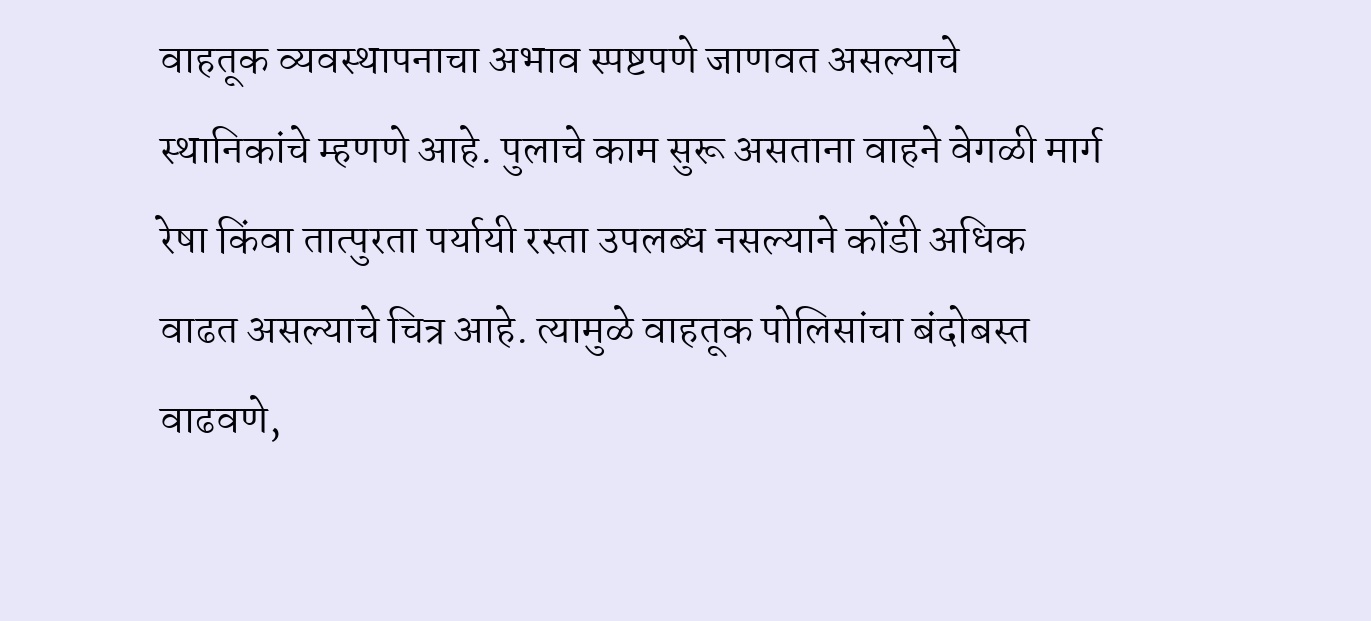वाहतूक व्यवस्थापनाचा अभाव स्पष्टपणे जाणवत असल्याचे स्थानिकांचे म्हणणे आहे. पुलाचे काम सुरू असताना वाहने वेगळी मार्ग रेषा किंवा तात्पुरता पर्यायी रस्ता उपलब्ध नसल्याने कोंडी अधिक वाढत असल्याचे चित्र आहे. त्यामुळे वाहतूक पोलिसांचा बंदोबस्त वाढवणे,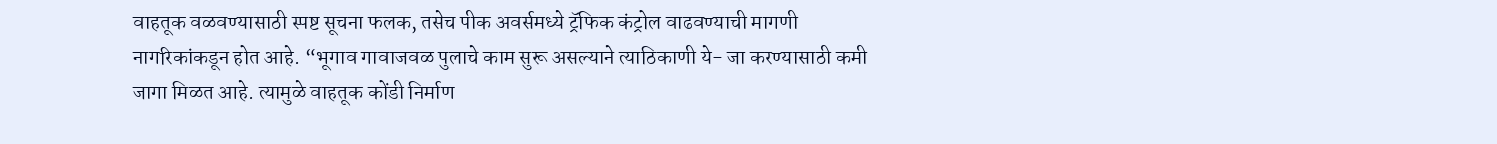वाहतूक वळवण्यासाठी स्पष्ट सूचना फलक, तसेच पीक अवर्समध्ये ट्रॅफिक कंट्रोल वाढवण्याची मागणी नागरिकांकडून होत आहे. “भूगाव गावाजवळ पुलाचे काम सुरू असल्याने त्याठिकाणी ये- जा करण्यासाठी कमी जागा मिळत आहे. त्यामुळे वाहतूक कोंडी निर्माण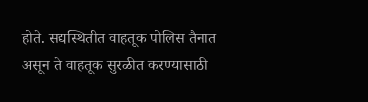होते. सद्यस्थितीत वाहतूक पोलिस तैनात असून ते वाहतूक सुरळीत करण्यासाठी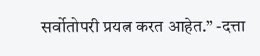सर्वोतोपरी प्रयत्न करत आहेत.” -दत्ता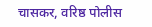चासकर, वरिष्ठ पोलीस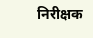निरीक्षक